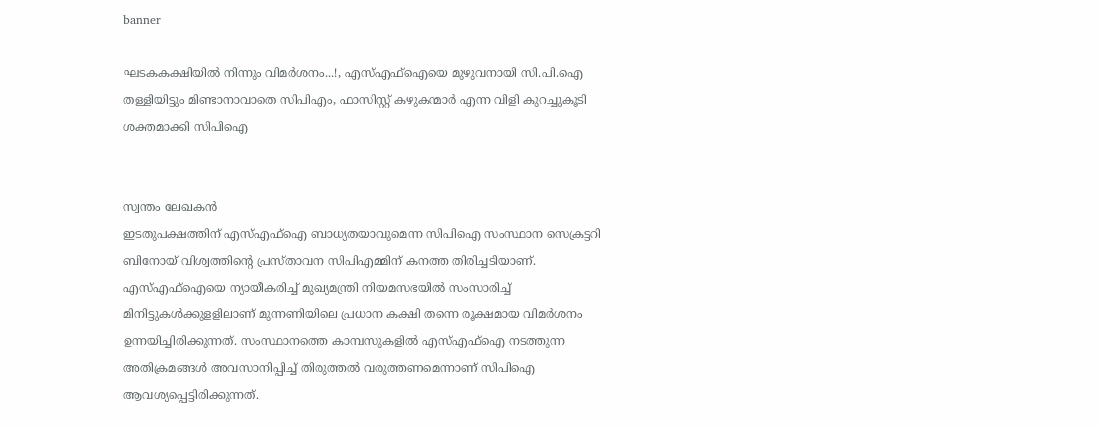banner

ഘടകകക്ഷിയിൽ നിന്നും വിമർശനം...!, എസ്എഫ്‌ഐയെ മുഴുവനായി സി.പി.ഐ തള്ളിയിട്ടും മിണ്ടാനാവാതെ സിപിഎം, ഫാസിസ്റ്റ് കഴുകന്മാര്‍ എന്ന വിളി കുറച്ചുകൂടി ശക്തമാക്കി സിപിഐ


സ്വന്തം ലേഖകൻ
ഇടതുപക്ഷത്തിന് എസ്എഫ്‌ഐ ബാധ്യതയാവുമെന്ന സിപിഐ സംസ്ഥാന സെക്രട്ടറി ബിനോയ് വിശ്വത്തിന്റെ പ്രസ്താവന സിപിഎമ്മിന് കനത്ത തിരിച്ചടിയാണ്. എസ്എഫ്‌ഐയെ ന്യായീകരിച്ച് മുഖ്യമന്ത്രി നിയമസഭയില്‍ സംസാരിച്ച് മിനിട്ടുകള്‍ക്കുളളിലാണ് മുന്നണിയിലെ പ്രധാന കക്ഷി തന്നെ രൂക്ഷമായ വിമര്‍ശനം ഉന്നയിച്ചിരിക്കുന്നത്. സംസ്ഥാനത്തെ കാമ്പസുകളില്‍ എസ്എഫ്‌ഐ നടത്തുന്ന അതിക്രമങ്ങള്‍ അവസാനിപ്പിച്ച് തിരുത്തല്‍ വരുത്തണമെന്നാണ് സിപിഐ ആവശ്യപ്പെട്ടിരിക്കുന്നത്.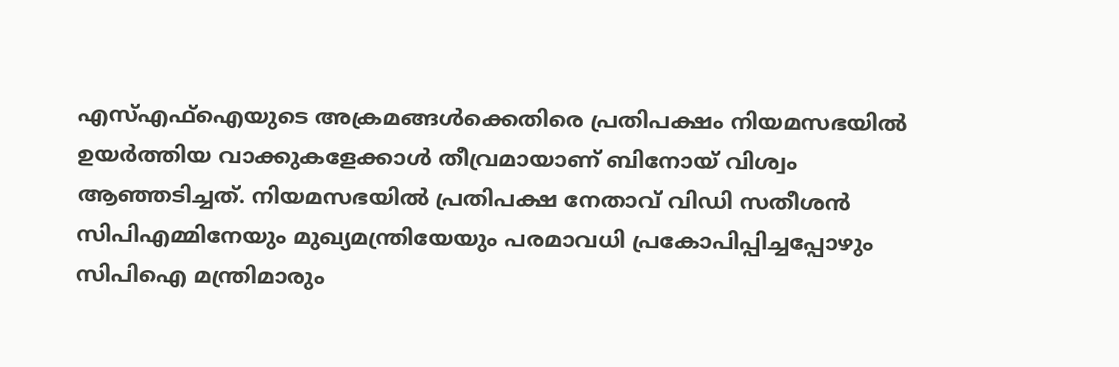എസ്എഫ്‌ഐയുടെ അക്രമങ്ങള്‍ക്കെതിരെ പ്രതിപക്ഷം നിയമസഭയില്‍ ഉയര്‍ത്തിയ വാക്കുകളേക്കാള്‍ തീവ്രമായാണ് ബിനോയ് വിശ്വം ആഞ്ഞടിച്ചത്. നിയമസഭയില്‍ പ്രതിപക്ഷ നേതാവ് വിഡി സതീശന്‍ സിപിഎമ്മിനേയും മുഖ്യമന്ത്രിയേയും പരമാവധി പ്രകോപിപ്പിച്ചപ്പോഴും സിപിഐ മന്ത്രിമാരും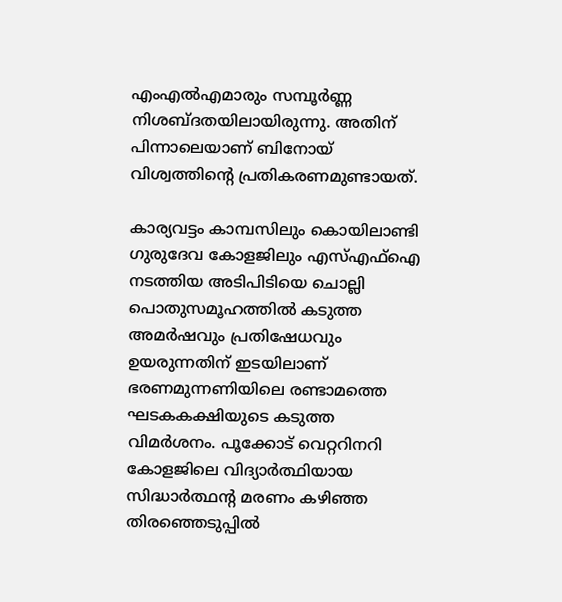എംഎല്‍എമാരും സമ്പൂര്‍ണ്ണ നിശബ്ദതയിലായിരുന്നു. അതിന് പിന്നാലെയാണ് ബിനോയ് വിശ്വത്തിന്റെ പ്രതികരണമുണ്ടായത്.

കാര്യവട്ടം കാമ്പസിലും കൊയിലാണ്ടി ഗുരുദേവ കോളജിലും എസ്എഫ്‌ഐ നടത്തിയ അടിപിടിയെ ചൊല്ലി പൊതുസമൂഹത്തില്‍ കടുത്ത അമര്‍ഷവും പ്രതിഷേധവും ഉയരുന്നതിന് ഇടയിലാണ് ഭരണമുന്നണിയിലെ രണ്ടാമത്തെ ഘടകകക്ഷിയുടെ കടുത്ത വിമര്‍ശനം. പൂക്കോട് വെറ്ററിനറി കോളജിലെ വിദ്യാര്‍ത്ഥിയായ സിദ്ധാര്‍ത്ഥന്റ മരണം കഴിഞ്ഞ തിരഞ്ഞെടുപ്പില്‍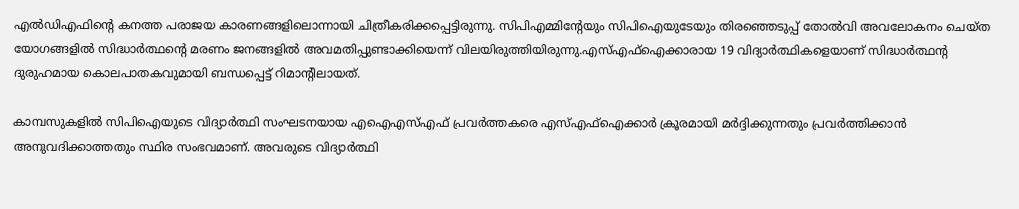എല്‍ഡിഎഫിന്റെ കനത്ത പരാജയ കാരണങ്ങളിലൊന്നായി ചിത്രീകരിക്കപ്പെട്ടിരുന്നു. സിപിഎമ്മിന്റേയും സിപിഐയുടേയും തിരഞ്ഞെടുപ്പ് തോല്‍വി അവലോകനം ചെയ്ത യോഗങ്ങളില്‍ സിദ്ധാര്‍ത്ഥന്റെ മരണം ജനങ്ങളില്‍ അവമതിപ്പുണ്ടാക്കിയെന്ന് വിലയിരുത്തിയിരുന്നു.എസ്എഫ്‌ഐക്കാരായ 19 വിദ്യാര്‍ത്ഥികളെയാണ് സിദ്ധാര്‍ത്ഥന്റ ദുരുഹമായ കൊലപാതകവുമായി ബന്ധപ്പെട്ട് റിമാന്റിലായത്.

കാമ്പസുകളില്‍ സിപിഐയുടെ വിദ്യാര്‍ത്ഥി സംഘടനയായ എഐഎസ്എഫ് പ്രവര്‍ത്തകരെ എസ്എഫ്‌ഐക്കാര്‍ ക്രൂരമായി മര്‍ദ്ദിക്കുന്നതും പ്രവര്‍ത്തിക്കാന്‍ അനുവദിക്കാത്തതും സ്ഥിര സംഭവമാണ്. അവരുടെ വിദ്യാര്‍ത്ഥി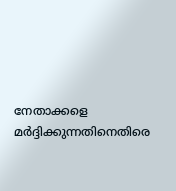നേതാക്കളെ മര്‍ദ്ദിക്കുന്നതിനെതിരെ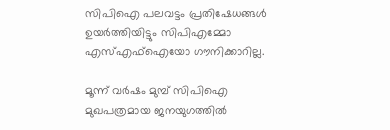സിപിഐ പലവട്ടം പ്രതിഷേധങ്ങള്‍ ഉയര്‍ത്തിയിട്ടും സിപിഎമ്മോ എസ്എഫ്‌ഐയോ ഗൗനിക്കാറില്ല.

മൂന്ന് വര്‍ഷം മുമ്പ് സിപിഐ മുഖപത്രമായ ജനയുഗത്തില്‍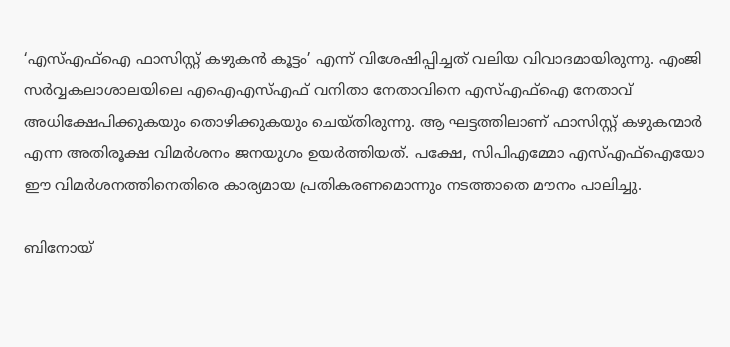‘എസ്എഫ്‌ഐ ഫാസിസ്റ്റ് കഴുകന്‍ കൂട്ടം’ എന്ന് വിശേഷിപ്പിച്ചത് വലിയ വിവാദമായിരുന്നു. എംജി സര്‍വ്വകലാശാലയിലെ എഐഎസ്എഫ് വനിതാ നേതാവിനെ എസ്എഫ്‌ഐ നേതാവ് അധിക്ഷേപിക്കുകയും തൊഴിക്കുകയും ചെയ്തിരുന്നു. ആ ഘട്ടത്തിലാണ് ഫാസിസ്റ്റ് കഴുകന്മാര്‍ എന്ന അതിരൂക്ഷ വിമര്‍ശനം ജനയുഗം ഉയര്‍ത്തിയത്. പക്ഷേ, സിപിഎമ്മോ എസ്എഫ്‌ഐയോ ഈ വിമര്‍ശനത്തിനെതിരെ കാര്യമായ പ്രതികരണമൊന്നും നടത്താതെ മൗനം പാലിച്ചു.

ബിനോയ്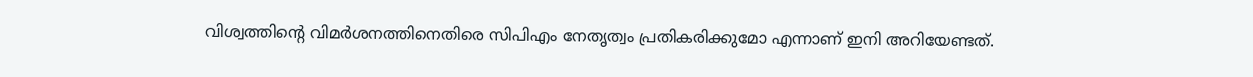വിശ്വത്തിന്റെ വിമര്‍ശനത്തിനെതിരെ സിപിഎം നേതൃത്വം പ്രതികരിക്കുമോ എന്നാണ് ഇനി അറിയേണ്ടത്.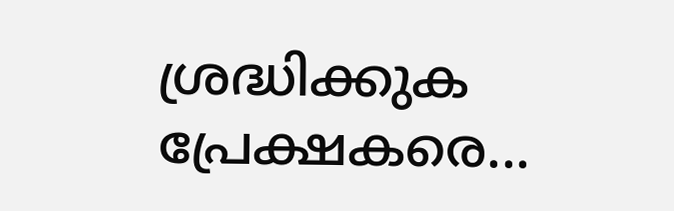ശ്രദ്ധിക്കുക പ്രേക്ഷകരെ...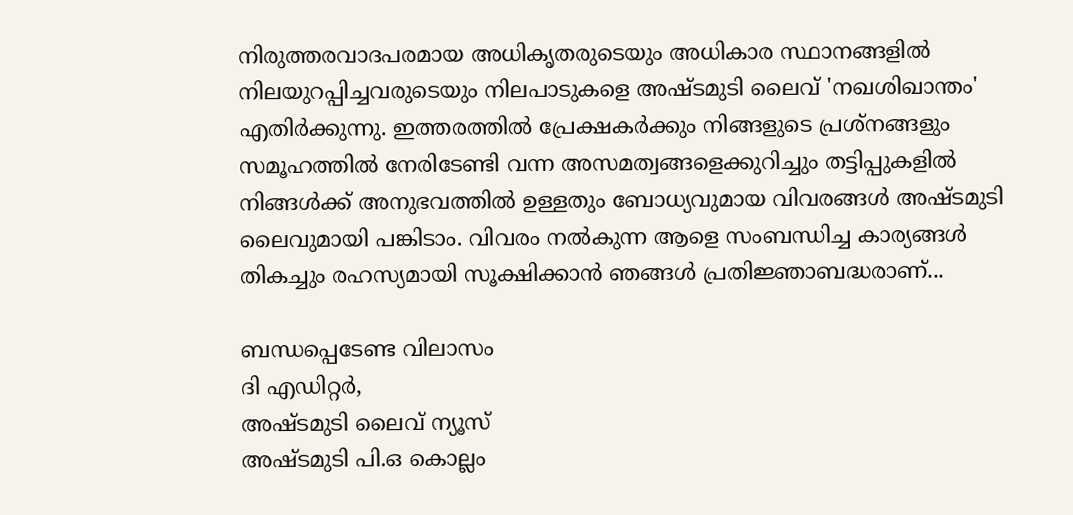നിരുത്തരവാദപരമായ അധികൃതരുടെയും അധികാര സ്ഥാനങ്ങളിൽ നിലയുറപ്പിച്ചവരുടെയും നിലപാടുകളെ അഷ്ടമുടി ലൈവ് 'നഖശിഖാന്തം' എതിർക്കുന്നു. ഇത്തരത്തിൽ പ്രേക്ഷകർക്കും നിങ്ങളുടെ പ്രശ്നങ്ങളും സമൂഹത്തിൽ നേരിടേണ്ടി വന്ന അസമത്വങ്ങളെക്കുറിച്ചും തട്ടിപ്പുകളിൽ നിങ്ങൾക്ക് അനുഭവത്തിൽ ഉള്ളതും ബോധ്യവുമായ വിവരങ്ങൾ അഷ്ടമുടി ലൈവുമായി പങ്കിടാം. വിവരം നൽകുന്ന ആളെ സംബന്ധിച്ച കാര്യങ്ങൾ തികച്ചും രഹസ്യമായി സൂക്ഷിക്കാൻ ഞങ്ങൾ പ്രതിജ്ഞാബദ്ധരാണ്...

ബന്ധപ്പെടേണ്ട വിലാസം
ദി എഡിറ്റർ,
അഷ്ടമുടി ലൈവ് ന്യൂസ്
അഷ്ടമുടി പി.ഒ കൊല്ലം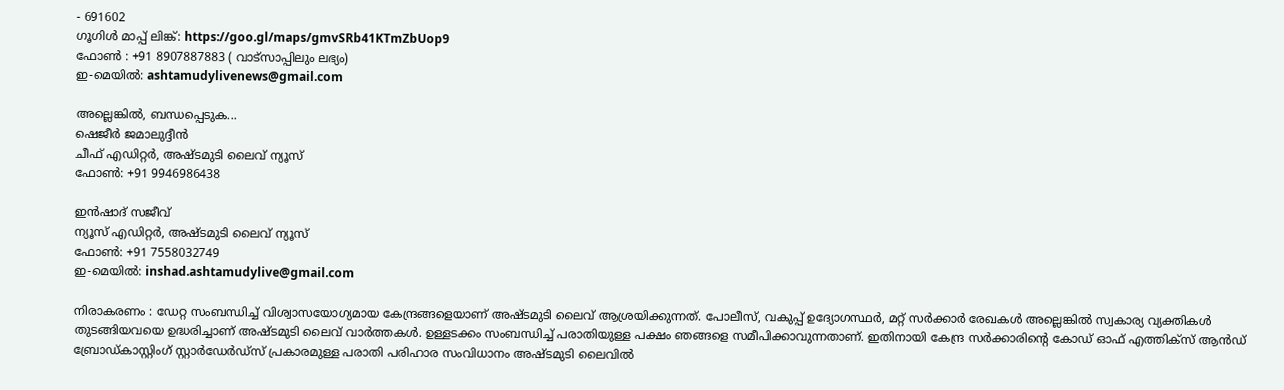- 691602
ഗൂഗിൾ മാപ്പ് ലിങ്ക്: https://goo.gl/maps/gmvSRb41KTmZbUop9
ഫോൺ : +91 8907887883 ( വാട്സാപ്പിലും ലഭ്യം)
ഇ-മെയിൽ: ashtamudylivenews@gmail.com

അല്ലെങ്കിൽ, ബന്ധപ്പെടുക...
ഷെജീർ ജമാലുദ്ദീൻ
ചീഫ് എഡിറ്റർ, അഷ്ടമുടി ലൈവ് ന്യൂസ്
ഫോൺ: +91 9946986438

ഇൻഷാദ് സജീവ്
ന്യൂസ് എഡിറ്റർ, അഷ്ടമുടി ലൈവ് ന്യൂസ്
ഫോൺ: +91 7558032749
ഇ-മെയിൽ: inshad.ashtamudylive@gmail.com

നിരാകരണം : ഡേറ്റ സംബന്ധിച്ച് വിശ്വാസയോഗ്യമായ കേന്ദ്രങ്ങളെയാണ് അഷ്ടമുടി ലൈവ് ആശ്രയിക്കുന്നത്. പോലീസ്, വകുപ്പ് ഉദ്യോഗസ്ഥർ, മറ്റ് സർക്കാർ രേഖകൾ അല്ലെങ്കിൽ സ്വകാര്യ വ്യക്തികൾ തുടങ്ങിയവയെ ഉദ്ധരിച്ചാണ് അഷ്ടമുടി ലൈവ് വാർത്തകൾ. ഉള്ളടക്കം സംബന്ധിച്ച് പരാതിയുള്ള പക്ഷം ഞങ്ങളെ സമീപിക്കാവുന്നതാണ്. ഇതിനായി കേന്ദ്ര സർക്കാരിൻ്റെ കോഡ് ഓഫ് എത്തിക്സ് ആന്‍ഡ് ബ്രോഡ്കാസ്റ്റിംഗ് സ്റ്റാര്‍ഡേര്‍ഡ്സ് പ്രകാരമുള്ള പരാതി പരിഹാര സംവിധാനം അഷ്ടമുടി ലൈവിൽ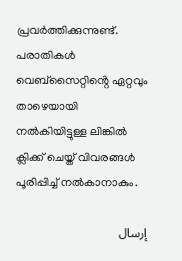പ്രവർത്തിക്കുന്നുണ്ട്. പരാതികൾ വെബ്സൈറ്റിൻ്റെ ഏറ്റവും താഴെയായി നൽകിയിട്ടുള്ള ലിങ്കിൽ ക്ലിക്ക് ചെയ്ത് വിവരങ്ങൾ പൂരിപ്പിച്ച് നൽകാനാകും.

إرسال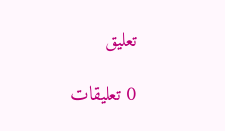تعليق

0 تعليقات